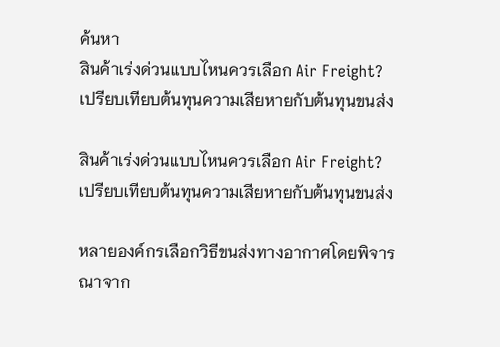ค้นหา
สินค้าเร่งด่วนแบบไหนควรเลือก Air Freight? เปรียบเทียบต้นทุนความเสียหายกับต้นทุนขนส่ง

สินค้าเร่งด่วนแบบไหนควรเลือก Air Freight? เปรียบเทียบต้นทุนความเสียหายกับต้นทุนขนส่ง

หลายองค์กรเลือกวิธีขนส่งทางอากาศโดยพิจารณาจาก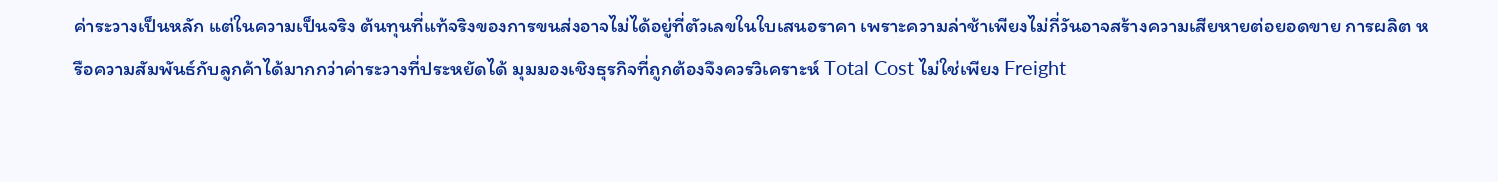ค่าระวางเป็นหลัก แต่ในความเป็นจริง ต้นทุนที่แท้จริงของการขนส่งอาจไม่ได้อยู่ที่ตัวเลขในใบเสนอราคา เพราะความล่าช้าเพียงไม่กี่วันอาจสร้างความเสียหายต่อยอดขาย การผลิต หรือความสัมพันธ์กับลูกค้าได้มากกว่าค่าระวางที่ประหยัดได้ มุมมองเชิงธุรกิจที่ถูกต้องจึงควรวิเคราะห์ Total Cost ไม่ใช่เพียง Freight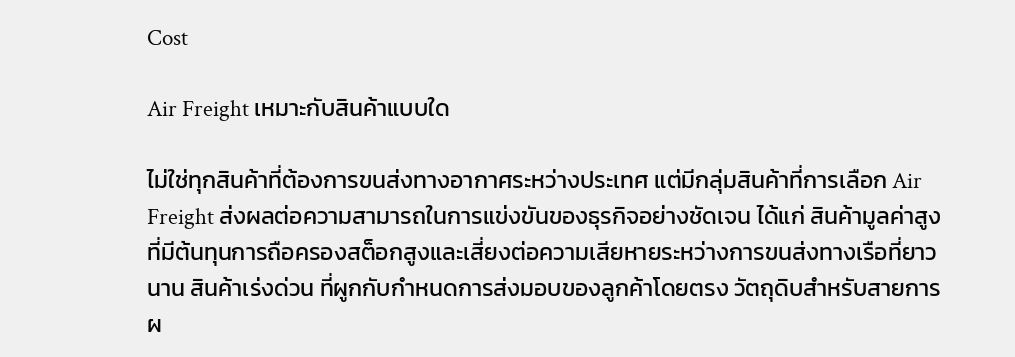Cost

Air Freight เหมาะกับสินค้าแบบใด

ไม่ใช่ทุกสินค้าที่ต้องการขนส่งทางอากาศระหว่างประเทศ แต่มีกลุ่มสินค้าที่การเลือก Air Freight ส่งผลต่อความสามารถในการแข่งขันของธุรกิจอย่างชัดเจน ได้แก่ สินค้ามูลค่าสูง ที่มีต้นทุนการถือครองสต็อกสูงและเสี่ยงต่อความเสียหายระหว่างการขนส่งทางเรือที่ยาวนาน สินค้าเร่งด่วน ที่ผูกกับกำหนดการส่งมอบของลูกค้าโดยตรง วัตถุดิบสำหรับสายการผ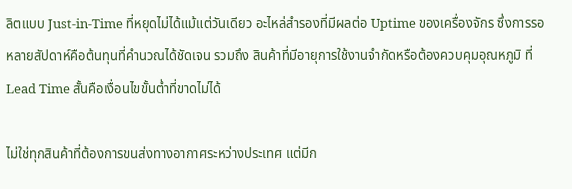ลิตแบบ Just-in-Time ที่หยุดไม่ได้แม้แต่วันเดียว อะไหล่สำรองที่มีผลต่อ Uptime ของเครื่องจักร ซึ่งการรอหลายสัปดาห์คือต้นทุนที่คำนวณได้ชัดเจน รวมถึง สินค้าที่มีอายุการใช้งานจำกัดหรือต้องควบคุมอุณหภูมิ ที่ Lead Time สั้นคือเงื่อนไขขั้นต่ำที่ขาดไม่ได้

ไม่ใช่ทุกสินค้าที่ต้องการขนส่งทางอากาศระหว่างประเทศ แต่มีก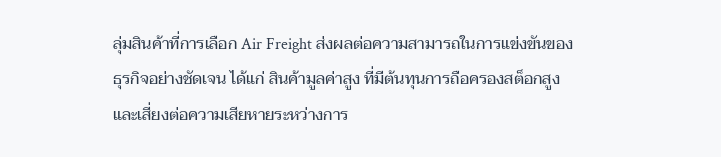ลุ่มสินค้าที่การเลือก Air Freight ส่งผลต่อความสามารถในการแข่งขันของธุรกิจอย่างชัดเจน ได้แก่ สินค้ามูลค่าสูง ที่มีต้นทุนการถือครองสต็อกสูงและเสี่ยงต่อความเสียหายระหว่างการ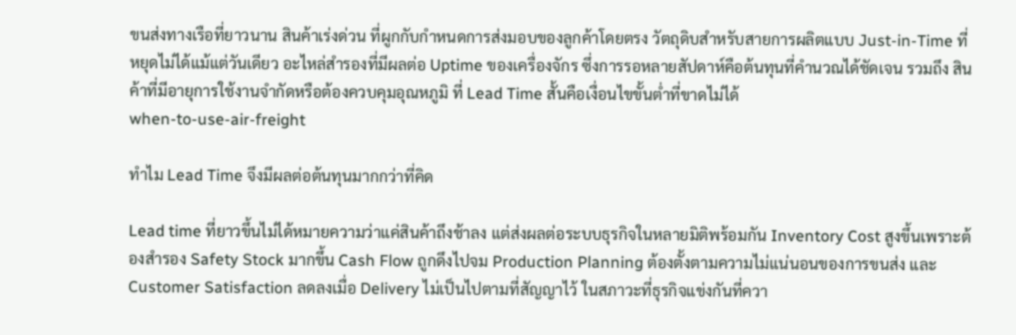ขนส่งทางเรือที่ยาวนาน สินค้าเร่งด่วน ที่ผูกกับกำหนดการส่งมอบของลูกค้าโดยตรง วัตถุดิบสำหรับสายการผลิตแบบ Just-in-Time ที่หยุดไม่ได้แม้แต่วันเดียว อะไหล่สำรองที่มีผลต่อ Uptime ของเครื่องจักร ซึ่งการรอหลายสัปดาห์คือต้นทุนที่คำนวณได้ชัดเจน รวมถึง สินค้าที่มีอายุการใช้งานจำกัดหรือต้องควบคุมอุณหภูมิ ที่ Lead Time สั้นคือเงื่อนไขขั้นต่ำที่ขาดไม่ได้
when-to-use-air-freight

ทำไม Lead Time จึงมีผลต่อต้นทุนมากกว่าที่คิด

Lead time ที่ยาวขึ้นไม่ได้หมายความว่าแค่สินค้าถึงช้าลง แต่ส่งผลต่อระบบธุรกิจในหลายมิติพร้อมกัน Inventory Cost สูงขึ้นเพราะต้องสำรอง Safety Stock มากขึ้น Cash Flow ถูกดึงไปจม Production Planning ต้องตั้งตามความไม่แน่นอนของการขนส่ง และ Customer Satisfaction ลดลงเมื่อ Delivery ไม่เป็นไปตามที่สัญญาไว้ ในสภาวะที่ธุรกิจแข่งกันที่ควา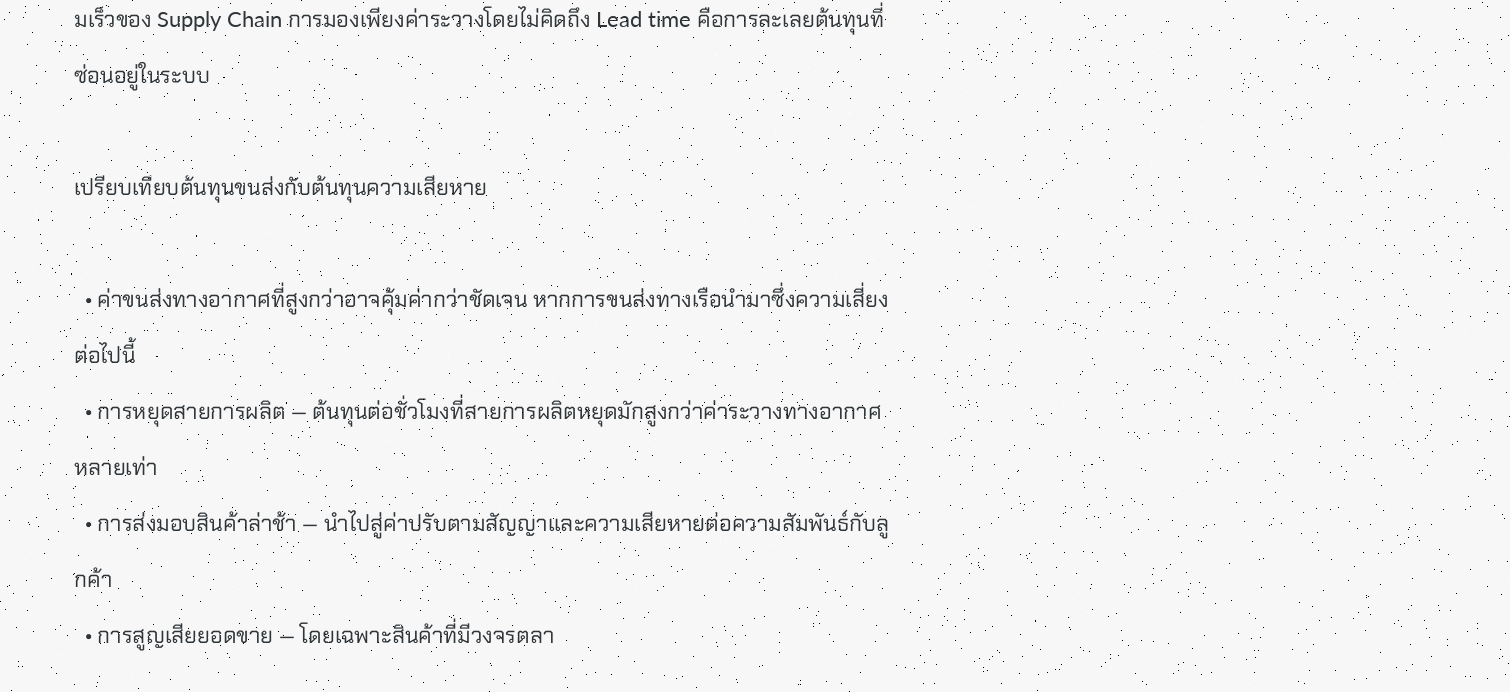มเร็วของ Supply Chain การมองเพียงค่าระวางโดยไม่คิดถึง Lead time คือการละเลยต้นทุนที่ซ่อนอยู่ในระบบ

เปรียบเทียบต้นทุนขนส่งกับต้นทุนความเสียหาย

  • ค่าขนส่งทางอากาศที่สูงกว่าอาจคุ้มค่ากว่าชัดเจน หากการขนส่งทางเรือนำมาซึ่งความเสี่ยงต่อไปนี้
  • การหยุดสายการผลิต — ต้นทุนต่อชั่วโมงที่สายการผลิตหยุดมักสูงกว่าค่าระวางทางอากาศหลายเท่า
  • การส่งมอบสินค้าล่าช้า — นำไปสู่ค่าปรับตามสัญญาและความเสียหายต่อความสัมพันธ์กับลูกค้า
  • การสูญเสียยอดขาย — โดยเฉพาะสินค้าที่มีวงจรตลา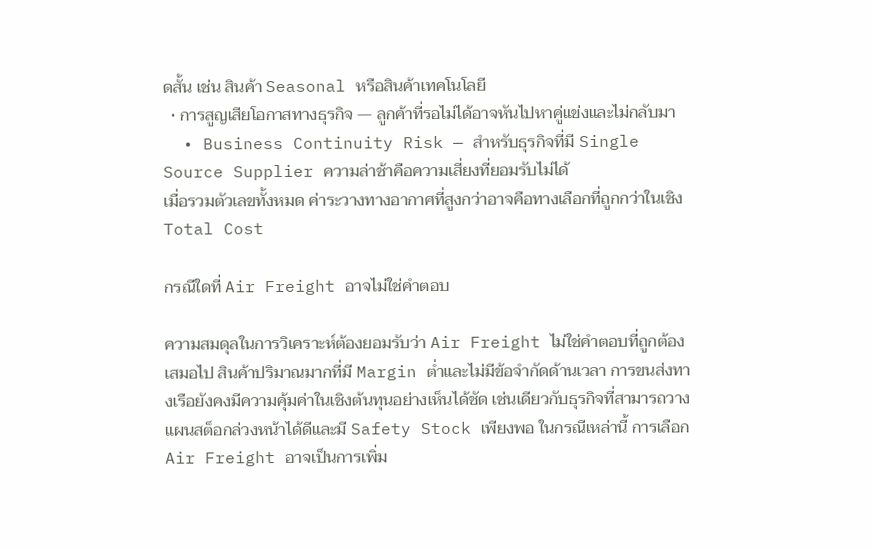ดสั้น เช่น สินค้า Seasonal หรือสินค้าเทคโนโลยี
  • การสูญเสียโอกาสทางธุรกิจ — ลูกค้าที่รอไม่ได้อาจหันไปหาคู่แข่งและไม่กลับมา
  • Business Continuity Risk — สำหรับธุรกิจที่มี Single Source Supplier ความล่าช้าคือความเสี่ยงที่ยอมรับไม่ได้
เมื่อรวมตัวเลขทั้งหมด ค่าระวางทางอากาศที่สูงกว่าอาจคือทางเลือกที่ถูกกว่าในเชิง Total Cost

กรณีใดที่ Air Freight อาจไม่ใช่คำตอบ

ความสมดุลในการวิเคราะห์ต้องยอมรับว่า Air Freight ไม่ใช่คำตอบที่ถูกต้องเสมอไป สินค้าปริมาณมากที่มี Margin ต่ำและไม่มีข้อจำกัดด้านเวลา การขนส่งทางเรือยังคงมีความคุ้มค่าในเชิงต้นทุนอย่างเห็นได้ชัด เช่นเดียวกับธุรกิจที่สามารถวางแผนสต็อกล่วงหน้าได้ดีและมี Safety Stock เพียงพอ ในกรณีเหล่านี้ การเลือก Air Freight อาจเป็นการเพิ่ม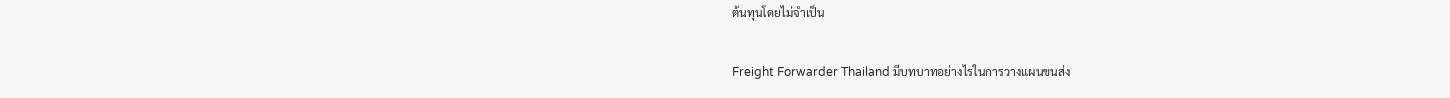ต้นทุนโดยไม่จำเป็น

Freight Forwarder Thailand มีบทบาทอย่างไรในการวางแผนขนส่ง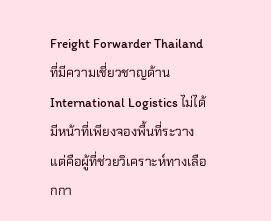Freight Forwarder Thailand ที่มีความเชี่ยวชาญด้าน International Logistics ไม่ได้มีหน้าที่เพียงจองพื้นที่ระวาง แต่คือผู้ที่ช่วยวิเคราะห์ทางเลือกกา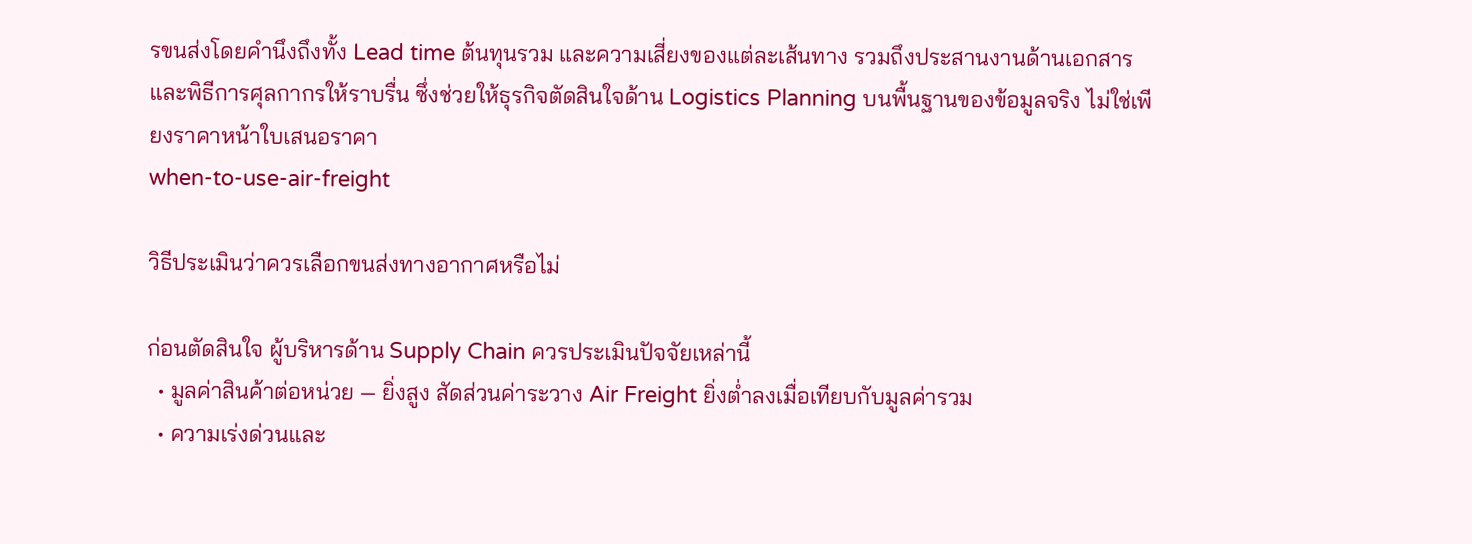รขนส่งโดยคำนึงถึงทั้ง Lead time ต้นทุนรวม และความเสี่ยงของแต่ละเส้นทาง รวมถึงประสานงานด้านเอกสารและพิธีการศุลกากรให้ราบรื่น ซึ่งช่วยให้ธุรกิจตัดสินใจด้าน Logistics Planning บนพื้นฐานของข้อมูลจริง ไม่ใช่เพียงราคาหน้าใบเสนอราคา
when-to-use-air-freight

วิธีประเมินว่าควรเลือกขนส่งทางอากาศหรือไม่

ก่อนตัดสินใจ ผู้บริหารด้าน Supply Chain ควรประเมินปัจจัยเหล่านี้
  • มูลค่าสินค้าต่อหน่วย — ยิ่งสูง สัดส่วนค่าระวาง Air Freight ยิ่งต่ำลงเมื่อเทียบกับมูลค่ารวม
  • ความเร่งด่วนและ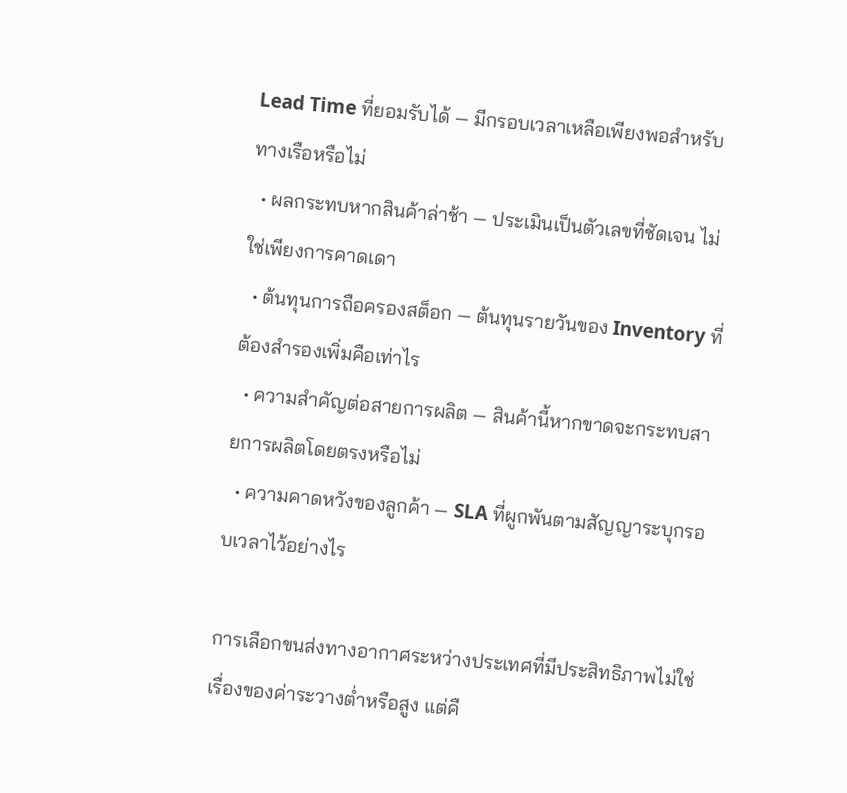Lead Time ที่ยอมรับได้ — มีกรอบเวลาเหลือเพียงพอสำหรับทางเรือหรือไม่
  • ผลกระทบหากสินค้าล่าช้า — ประเมินเป็นตัวเลขที่ชัดเจน ไม่ใช่เพียงการคาดเดา
  • ต้นทุนการถือครองสต็อก — ต้นทุนรายวันของ Inventory ที่ต้องสำรองเพิ่มคือเท่าไร
  • ความสำคัญต่อสายการผลิต — สินค้านี้หากขาดจะกระทบสายการผลิตโดยตรงหรือไม่
  • ความคาดหวังของลูกค้า — SLA ที่ผูกพันตามสัญญาระบุกรอบเวลาไว้อย่างไร

การเลือกขนส่งทางอากาศระหว่างประเทศที่มีประสิทธิภาพไม่ใช่เรื่องของค่าระวางต่ำหรือสูง แต่คื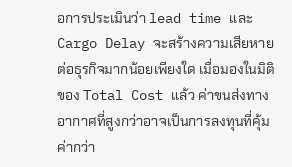อการประเมินว่า lead time และ Cargo Delay จะสร้างความเสียหายต่อธุรกิจมากน้อยเพียงใด เมื่อมองในมิติของ Total Cost แล้ว ค่าขนส่งทางอากาศที่สูงกว่าอาจเป็นการลงทุนที่คุ้มค่ากว่า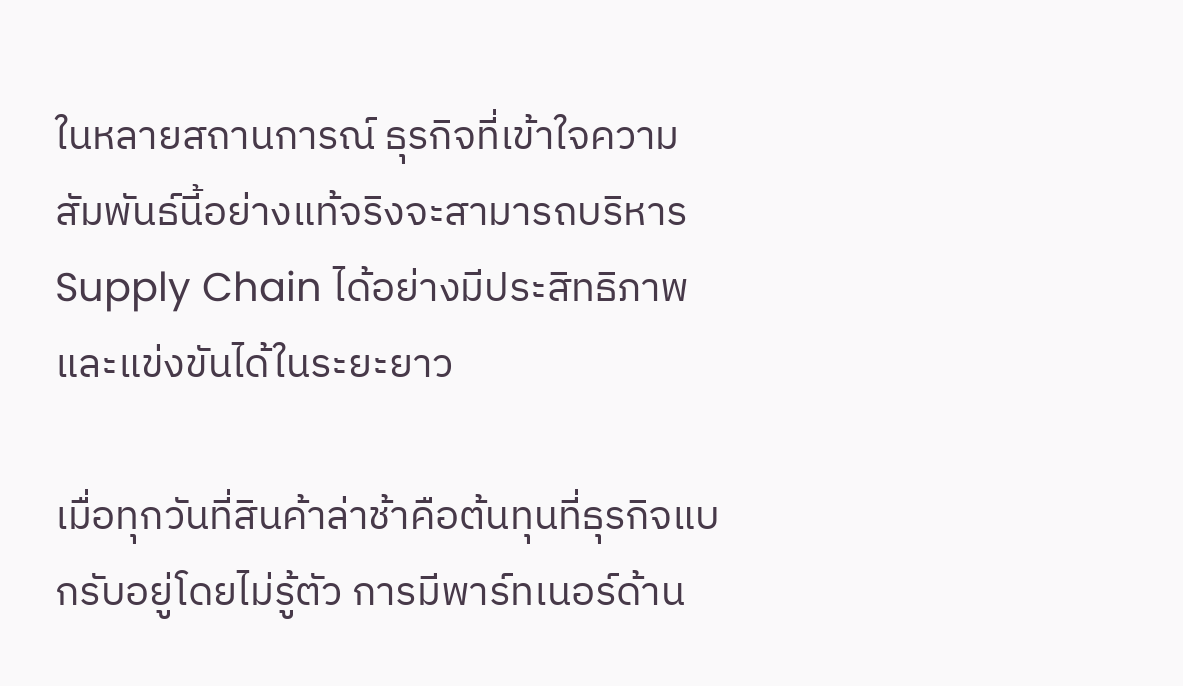ในหลายสถานการณ์ ธุรกิจที่เข้าใจความสัมพันธ์นี้อย่างแท้จริงจะสามารถบริหาร Supply Chain ได้อย่างมีประสิทธิภาพและแข่งขันได้ในระยะยาว

เมื่อทุกวันที่สินค้าล่าช้าคือต้นทุนที่ธุรกิจแบกรับอยู่โดยไม่รู้ตัว การมีพาร์ทเนอร์ด้าน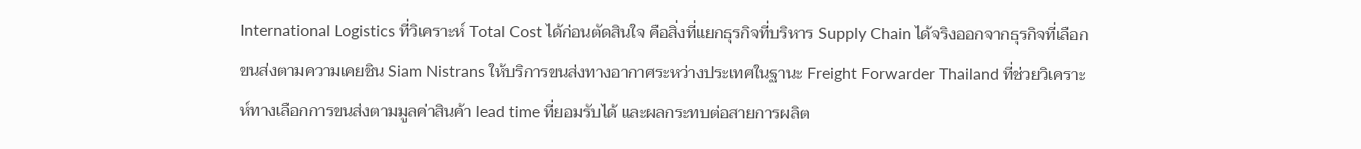International Logistics ที่วิเคราะห์ Total Cost ได้ก่อนตัดสินใจ คือสิ่งที่แยกธุรกิจที่บริหาร Supply Chain ได้จริงออกจากธุรกิจที่เลือกขนส่งตามความเคยชิน Siam Nistrans ให้บริการขนส่งทางอากาศระหว่างประเทศในฐานะ Freight Forwarder Thailand ที่ช่วยวิเคราะห์ทางเลือกการขนส่งตามมูลค่าสินค้า lead time ที่ยอมรับได้ และผลกระทบต่อสายการผลิต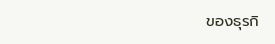ของธุรกิ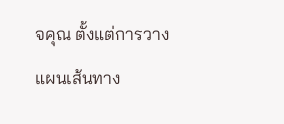จคุณ ตั้งแต่การวางแผนเส้นทาง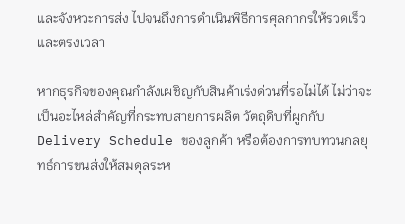และจังหวะการส่ง ไปจนถึงการดำเนินพิธีการศุลกากรให้รวดเร็วและตรงเวลา

หากธุรกิจของคุณกำลังเผชิญกับสินค้าเร่งด่วนที่รอไม่ได้ ไม่ว่าจะเป็นอะไหล่สำคัญที่กระทบสายการผลิต วัตถุดิบที่ผูกกับ Delivery Schedule ของลูกค้า หรือต้องการทบทวนกลยุทธ์การขนส่งให้สมดุลระห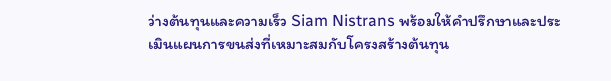ว่างต้นทุนและความเร็ว Siam Nistrans พร้อมให้คำปรึกษาและประเมินแผนการขนส่งที่เหมาะสมกับโครงสร้างต้นทุน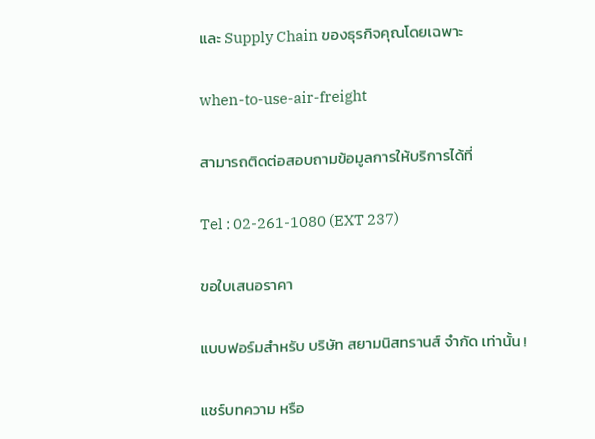และ Supply Chain ของธุรกิจคุณโดยเฉพาะ

when-to-use-air-freight

สามารถติดต่อสอบถามข้อมูลการให้บริการได้ที่

Tel : 02-261-1080 (EXT 237)

ขอใบเสนอราคา

แบบฟอร์มสำหรับ บริษัท สยามนิสทรานส์ จำกัด เท่านั้น !

แชร์บทความ หรือ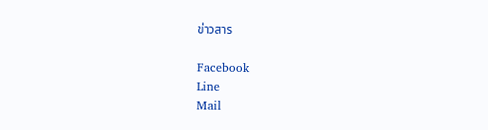ข่าวสาร

Facebook
Line
Mail